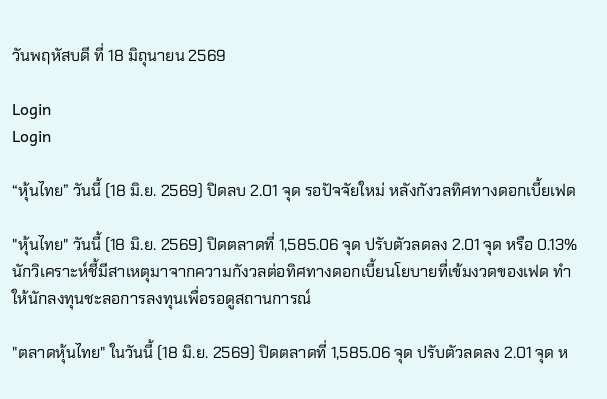วันพฤหัสบดี ที่ 18 มิถุนายน 2569

Login
Login

“หุ้นไทย” วันนี้ (18 มิ.ย. 2569) ปิดลบ 2.01 จุด รอปัจจัยใหม่ หลังกังวลทิศทางดอกเบี้ยเฟด

"หุ้นไทย" วันนี้ (18 มิ.ย. 2569) ปิดตลาดที่ 1,585.06 จุด ปรับตัวลดลง 2.01 จุด หรือ 0.13% นักวิเคราะห์ชี้มีสาเหตุมาจากความกังวลต่อทิศทางดอกเบี้ยนโยบายที่เข้มงวดของเฟด ทำให้นักลงทุนชะลอการลงทุนเพื่อรอดูสถานการณ์

"ตลาดหุ้นไทย" ในวันนี้ (18 มิ.ย. 2569) ปิดตลาดที่ 1,585.06 จุด ปรับตัวลดลง 2.01 จุด ห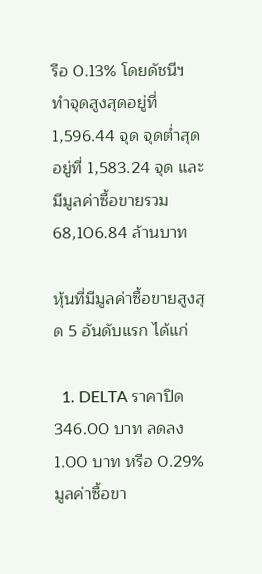รือ 0.13% โดยดัชนีฯ ทำจุดสูงสุดอยู่ที่ 1,596.44 จุด จุดต่ำสุดอยู่ที่ 1,583.24 จุด และมีมูลค่าซื้อขายรวม 68,106.84 ล้านบาท

หุ้นที่มีมูลค่าซื้อขายสูงสุด 5 อันดับแรก ได้แก่

  1. DELTA ราคาปิด 346.00 บาท ลดลง 1.00 บาท หรือ 0.29% มูลค่าซื้อขา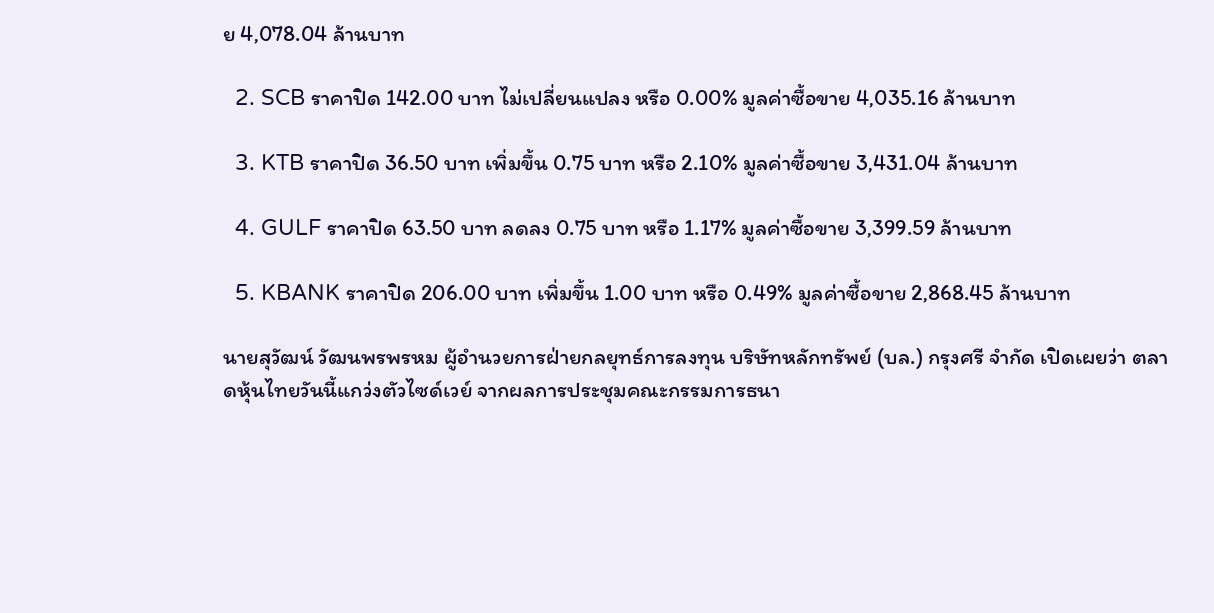ย 4,078.04 ล้านบาท

  2. SCB ราคาปิด 142.00 บาท ไม่เปลี่ยนแปลง หรือ 0.00% มูลค่าซื้อขาย 4,035.16 ล้านบาท

  3. KTB ราคาปิด 36.50 บาท เพิ่มขึ้น 0.75 บาท หรือ 2.10% มูลค่าซื้อขาย 3,431.04 ล้านบาท

  4. GULF ราคาปิด 63.50 บาท ลดลง 0.75 บาท หรือ 1.17% มูลค่าซื้อขาย 3,399.59 ล้านบาท

  5. KBANK ราคาปิด 206.00 บาท เพิ่มขึ้น 1.00 บาท หรือ 0.49% มูลค่าซื้อขาย 2,868.45 ล้านบาท

นายสุวัฒน์ วัฒนพรพรหม ผู้อำนวยการฝ่ายกลยุทธ์การลงทุน บริษัทหลักทรัพย์ (บล.) กรุงศรี จำกัด เปิดเผยว่า ตลาดหุ้นไทยวันนี้แกว่งตัวไซด์เวย์ จากผลการประชุมคณะกรรมการธนา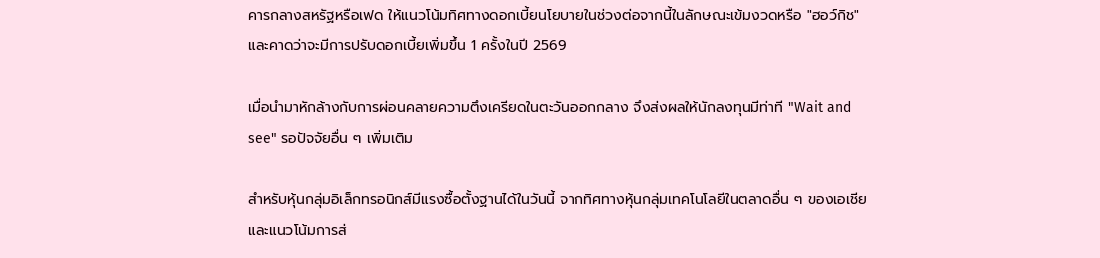คารกลางสหรัฐหรือเฟด ให้แนวโน้มทิศทางดอกเบี้ยนโยบายในช่วงต่อจากนี้ในลักษณะเข้มงวดหรือ "ฮอว์กิช" และคาดว่าจะมีการปรับดอกเบี้ยเพิ่มขึ้น 1 ครั้งในปี 2569

เมื่อนำมาหักล้างกับการผ่อนคลายความตึงเครียดในตะวันออกกลาง จึงส่งผลให้นักลงทุนมีท่าที "Wait and see" รอปัจจัยอื่น ๆ เพิ่มเติม

สำหรับหุ้นกลุ่มอิเล็กทรอนิกส์มีแรงซื้อตั้งฐานได้ในวันนี้ จากทิศทางหุ้นกลุ่มเทคโนโลยีในตลาดอื่น ๆ ของเอเชีย และแนวโน้มการส่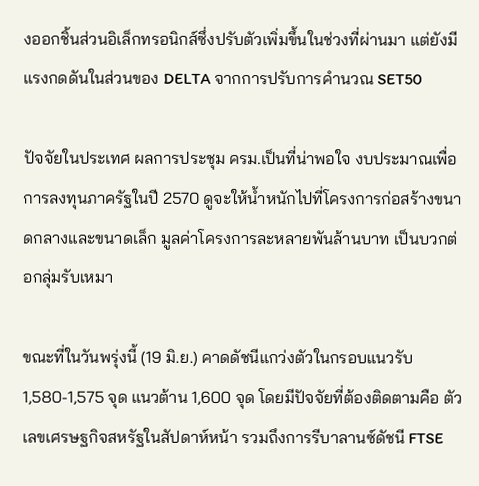งออกชิ้นส่วนอิเล็กทรอนิกส์ซึ่งปรับตัวเพิ่มขึ้นในช่วงที่ผ่านมา แต่ยังมีแรงกดดันในส่วนของ DELTA จากการปรับการคำนวณ SET50

ปัจจัยในประเทศ ผลการประชุม ครม.เป็นที่น่าพอใจ งบประมาณเพื่อการลงทุนภาครัฐในปี 2570 ดูจะให้น้ำหนักไปที่โครงการก่อสร้างขนาดกลางและขนาดเล็ก มูลค่าโครงการละหลายพันล้านบาท เป็นบวกต่อกลุ่มรับเหมา

ขณะที่ในวันพรุ่งนี้ (19 มิ.ย.) คาดดัชนีแกว่งตัวในกรอบแนวรับ 1,580-1,575 จุด แนวต้าน 1,600 จุด โดยมีปัจจัยที่ต้องติดตามคือ ตัวเลขเศรษฐกิจสหรัฐในสัปดาห์หน้า รวมถึงการรีบาลานซ์ดัชนี FTSE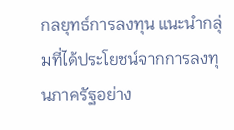กลยุทธ์การลงทุน แนะนำกลุ่มที่ได้ประโยชน์จากการลงทุนภาครัฐอย่าง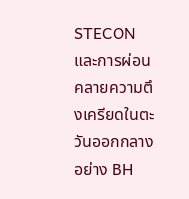STECON และการผ่อนคลายความตึงเครียดในตะวันออกกลางอย่าง BH